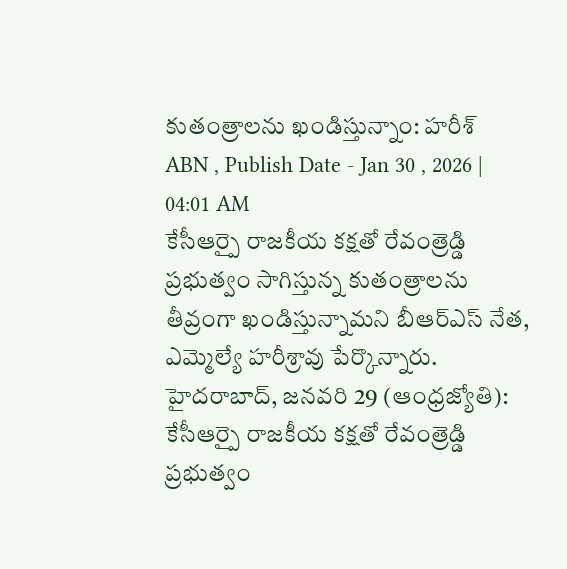కుతంత్రాలను ఖండిస్తున్నాం: హరీశ్
ABN , Publish Date - Jan 30 , 2026 | 04:01 AM
కేసీఆర్పై రాజకీయ కక్షతో రేవంత్రెడ్డి ప్రభుత్వం సాగిస్తున్న కుతంత్రాలను తీవ్రంగా ఖండిస్తున్నామని బీఆర్ఎస్ నేత, ఎమ్మెల్యే హరీశ్రావు పేర్కొన్నారు.
హైదరాబాద్, జనవరి 29 (ఆంధ్రజ్యోతి): కేసీఆర్పై రాజకీయ కక్షతో రేవంత్రెడ్డి ప్రభుత్వం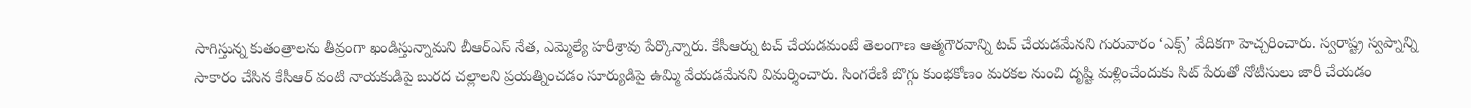సాగిస్తున్న కుతంత్రాలను తీవ్రంగా ఖండిస్తున్నామని బీఆర్ఎస్ నేత, ఎమ్మెల్యే హరీశ్రావు పేర్కొన్నారు. కేసీఆర్ను టచ్ చేయడమంటే తెలంగాణ ఆత్మగౌరవాన్ని టచ్ చేయడమేనని గురువారం ‘ఎక్స్’ వేదికగా హెచ్చరించారు. స్వరాష్ట్ర స్వప్నాన్ని సాకారం చేసిన కేసీఆర్ వంటి నాయకుడిపై బురద చల్లాలని ప్రయత్నించడం సూర్యుడిపై ఉమ్మి వేయడమేనని విమర్శించారు. సింగరేణి బొగ్గు కుంభకోణం మరకల నుంచి దృష్టి మళ్లించేందుకు సిట్ పేరుతో నోటీసులు జారీ చేయడం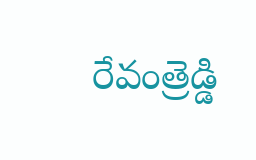రేవంత్రెడ్డి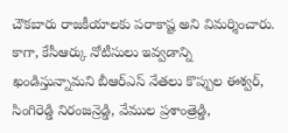చౌకబారు రాజకీయాలకు పరాకాష్ట అని విమర్శించారు. కాగా, కేసీఆర్కు నోటీసులు ఇవ్వడాన్ని ఖండిస్తున్నామని బీఆర్ఎస్ నేతలు కొప్పుల ఈశ్వర్, సింగిరెడ్డి నిరంజన్రెడ్డి, వేముల ప్రశాంత్రెడ్డి,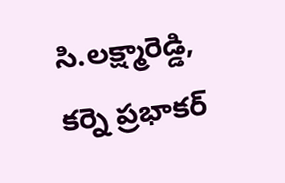సి.లక్ష్మారెడ్డి, కర్నె ప్రభాకర్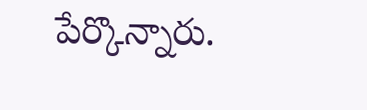పేర్కొన్నారు.